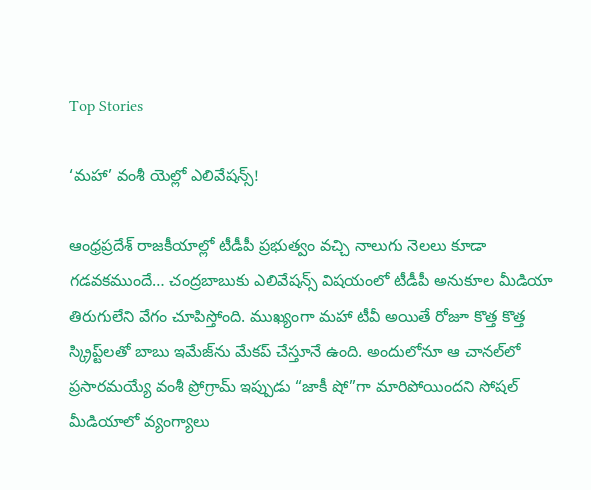Top Stories

‘మహా’ వంశీ యెల్లో ఎలివేషన్స్!

ఆంధ్రప్రదేశ్ రాజకీయాల్లో టీడీపీ ప్రభుత్వం వచ్చి నాలుగు నెలలు కూడా గడవకముందే… చంద్రబాబుకు ఎలివేషన్స్ విషయంలో టీడీపీ అనుకూల మీడియా తిరుగులేని వేగం చూపిస్తోంది. ముఖ్యంగా మహా టీవీ అయితే రోజూ కొత్త కొత్త స్క్రిప్ట్‌లతో బాబు ఇమేజ్‌ను మేకప్ చేస్తూనే ఉంది. అందులోనూ ఆ చానల్‌లో ప్రసారమయ్యే వంశీ ప్రోగ్రామ్ ఇప్పుడు “జాకీ షో”గా మారిపోయిందని సోషల్ మీడియాలో వ్యంగ్యాలు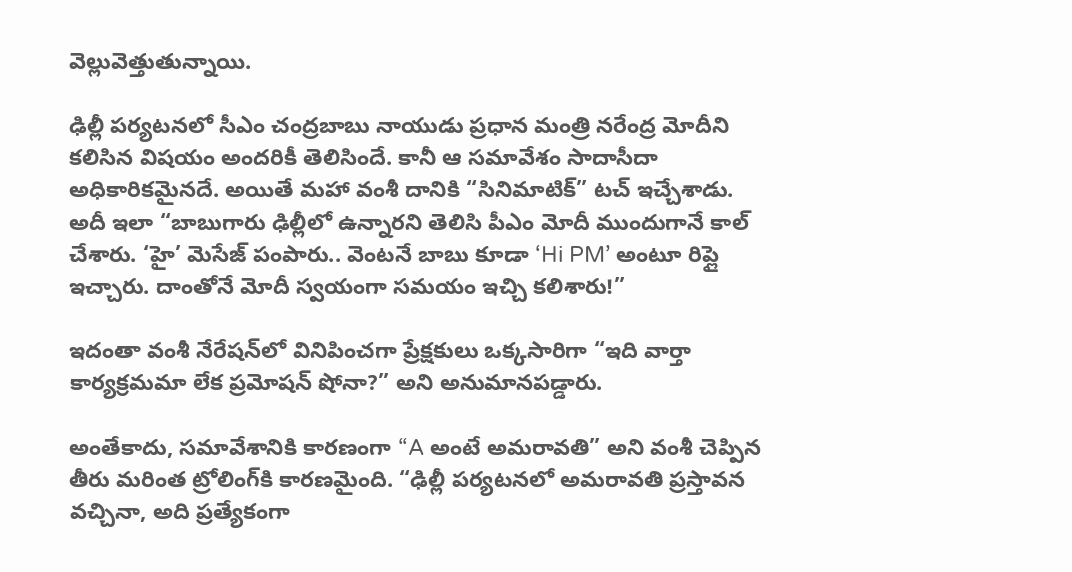వెల్లువెత్తుతున్నాయి.

ఢిల్లీ పర్యటనలో సీఎం చంద్రబాబు నాయుడు ప్రధాన మంత్రి నరేంద్ర మోదీని కలిసిన విషయం అందరికీ తెలిసిందే. కానీ ఆ సమావేశం సాదాసీదా అధికారికమైనదే. అయితే మహా వంశీ దానికి “సినిమాటిక్” టచ్‌ ఇచ్చేశాడు.
అదీ ఇలా “బాబుగారు ఢిల్లీలో ఉన్నారని తెలిసి పీఎం మోదీ ముందుగానే కాల్ చేశారు. ‘హై’ మెసేజ్ పంపారు.. వెంటనే బాబు కూడా ‘Hi PM’ అంటూ రిప్లై ఇచ్చారు. దాంతోనే మోదీ స్వయంగా సమయం ఇచ్చి కలిశారు!”

ఇదంతా వంశీ నేరేషన్‌లో వినిపించగా ప్రేక్షకులు ఒక్కసారిగా “ఇది వార్తా కార్యక్రమమా లేక ప్రమోషన్ షోనా?” అని అనుమానపడ్డారు.

అంతేకాదు, సమావేశానికి కారణంగా “A అంటే అమరావతి” అని వంశీ చెప్పిన తీరు మరింత ట్రోలింగ్‌కి కారణమైంది. “ఢిల్లీ పర్యటనలో అమరావతి ప్రస్తావన వచ్చినా, అది ప్రత్యేకంగా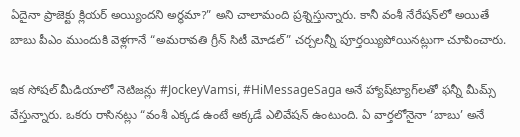ఏదైనా ప్రాజెక్టు క్లియర్ అయ్యిందని అర్థమా?” అని చాలామంది ప్రశ్నిస్తున్నారు. కానీ వంశీ నేరేషన్‌లో అయితే బాబు పీఎం ముందుకి వెళ్లగానే “అమరావతి గ్రీన్ సిటీ మోడల్” చర్చలన్నీ పూర్తయ్యిపోయినట్లుగా చూపించారు.

ఇక సోషల్ మీడియాలో నెటిజన్లు #JockeyVamsi, #HiMessageSaga అనే హ్యాష్‌ట్యాగ్‌లతో ఫన్నీ మీమ్స్ వేస్తున్నారు. ఒకరు రాసినట్లు “వంశీ ఎక్కడ ఉంటే అక్కడే ఎలివేషన్ ఉంటుంది. ఏ వార్తలోనైనా ‘బాబు’ అనే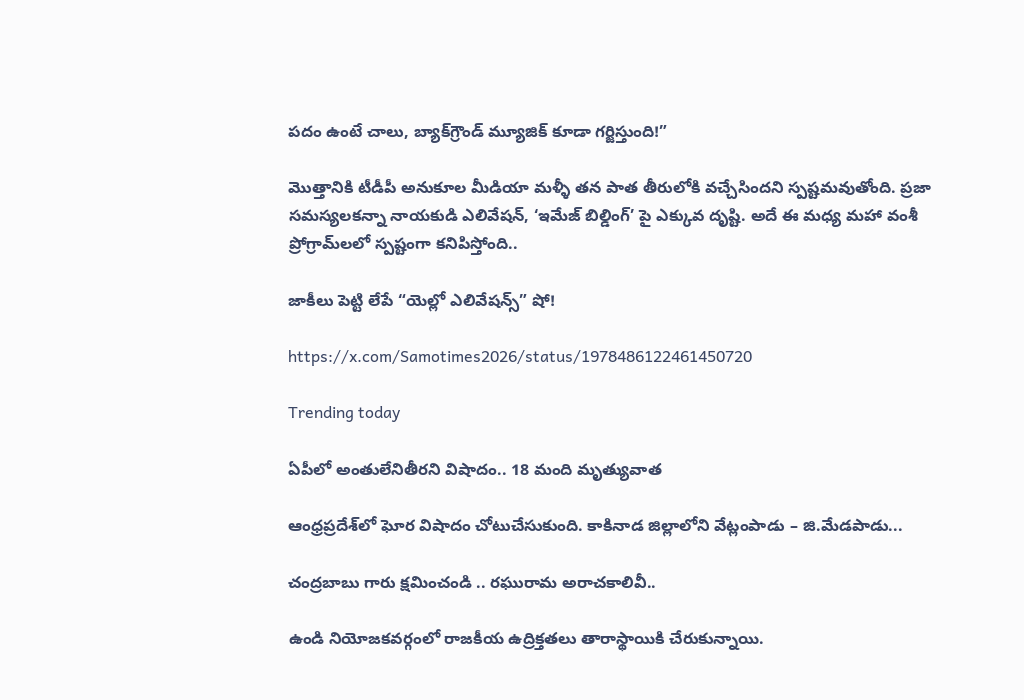పదం ఉంటే చాలు, బ్యాక్‌గ్రౌండ్ మ్యూజిక్ కూడా గర్జిస్తుంది!”

మొత్తానికి టీడీపీ అనుకూల మీడియా మళ్ళీ తన పాత తీరులోకి వచ్చేసిందని స్పష్టమవుతోంది. ప్రజా సమస్యలకన్నా నాయకుడి ఎలివేషన్, ‘ఇమేజ్ బిల్డింగ్’ పై ఎక్కువ దృష్టి. అదే ఈ మధ్య మహా వంశీ ప్రోగ్రామ్‌లలో స్పష్టంగా కనిపిస్తోంది..

జాకీలు పెట్టి లేపే “యెల్లో ఎలివేషన్స్” షో!

https://x.com/Samotimes2026/status/1978486122461450720

Trending today

ఏపీలో అంతులేనితీరని విషాదం.. 18 మంది మృత్యువాత

ఆంధ్రప్రదేశ్‌లో ఘోర విషాదం చోటుచేసుకుంది. కాకినాడ జిల్లాలోని వేట్లంపాడు – జి.మేడపాడు...

చంద్రబాబు గారు క్షమించండి .. రఘురామ అరాచకాలివీ..

ఉండి నియోజకవర్గంలో రాజకీయ ఉద్రిక్తతలు తారాస్థాయికి చేరుకున్నాయి.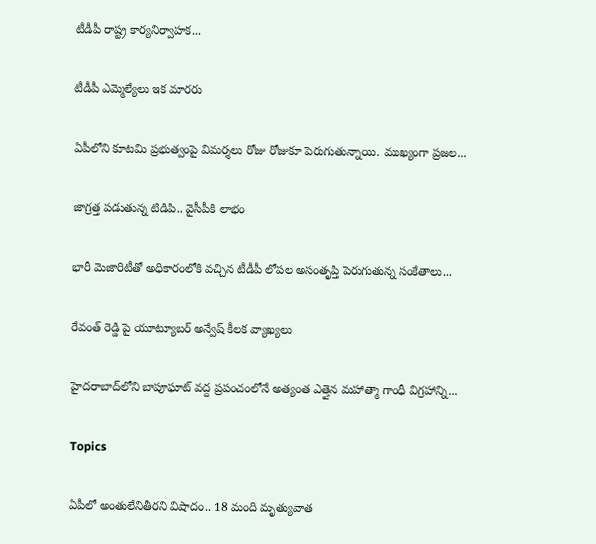టీడీపీ రాష్ట్ర కార్యనిర్వాహక...

టీడీపీ ఎమ్మెల్యేలు ఇక మారరు

ఏపీలోని కూటమి ప్రభుత్వంపై విమర్శలు రోజు రోజుకూ పెరుగుతున్నాయి. ముఖ్యంగా ప్రజల...

జాగ్రత్త పడుతున్న టిడిపి.. వైసీపీకి లాభం

భారీ మెజారిటీతో అధికారంలోకి వచ్చిన టీడీపీ లోపల అసంతృప్తి పెరుగుతున్న సంకేతాలు...

రేవంత్ రెడ్డి పై యూట్యూబర్ అన్వేష్ కీలక వ్యాఖ్యలు

హైదరాబాద్‌లోని బాపూఘాట్ వద్ద ప్రపంచంలోనే అత్యంత ఎత్తైన మహాత్మా గాంధీ విగ్రహాన్ని...

Topics

ఏపీలో అంతులేనితీరని విషాదం.. 18 మంది మృత్యువాత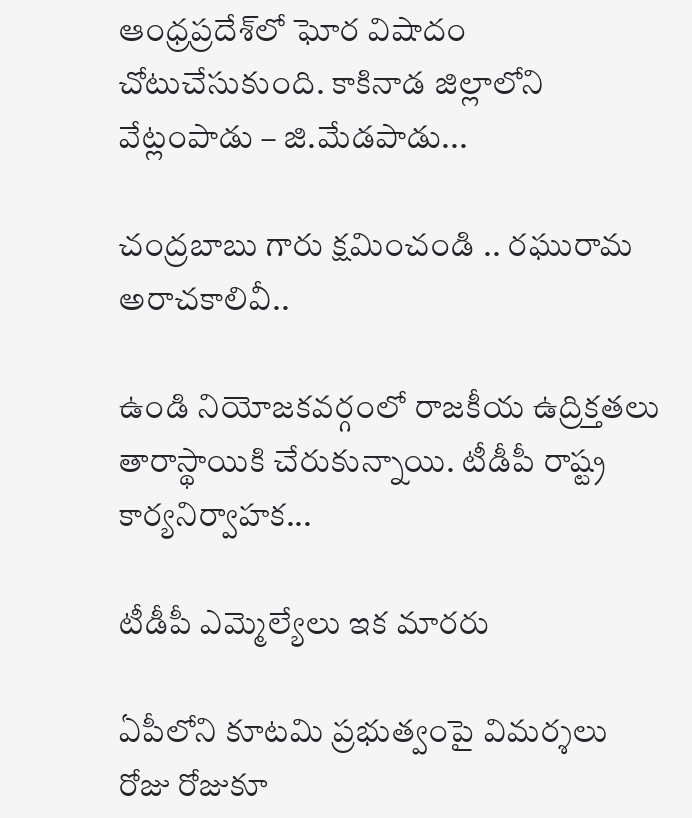ఆంధ్రప్రదేశ్‌లో ఘోర విషాదం చోటుచేసుకుంది. కాకినాడ జిల్లాలోని వేట్లంపాడు – జి.మేడపాడు...

చంద్రబాబు గారు క్షమించండి .. రఘురామ అరాచకాలివీ..

ఉండి నియోజకవర్గంలో రాజకీయ ఉద్రిక్తతలు తారాస్థాయికి చేరుకున్నాయి. టీడీపీ రాష్ట్ర కార్యనిర్వాహక...

టీడీపీ ఎమ్మెల్యేలు ఇక మారరు

ఏపీలోని కూటమి ప్రభుత్వంపై విమర్శలు రోజు రోజుకూ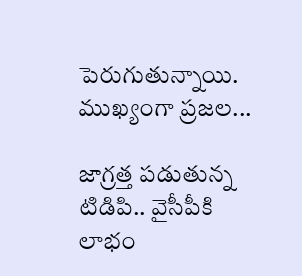పెరుగుతున్నాయి. ముఖ్యంగా ప్రజల...

జాగ్రత్త పడుతున్న టిడిపి.. వైసీపీకి లాభం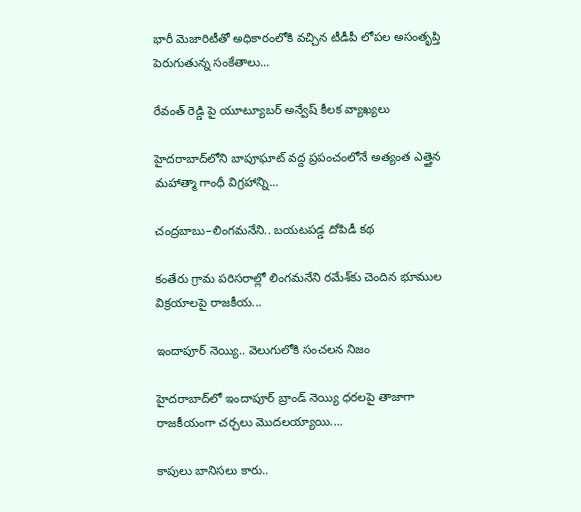భారీ మెజారిటీతో అధికారంలోకి వచ్చిన టీడీపీ లోపల అసంతృప్తి పెరుగుతున్న సంకేతాలు...

రేవంత్ రెడ్డి పై యూట్యూబర్ అన్వేష్ కీలక వ్యాఖ్యలు

హైదరాబాద్‌లోని బాపూఘాట్ వద్ద ప్రపంచంలోనే అత్యంత ఎత్తైన మహాత్మా గాంధీ విగ్రహాన్ని...

చంద్రబాబు–లింగమనేని.. బయటపడ్డ దోపిడీ కథ

కంతేరు గ్రామ పరిసరాల్లో లింగమనేని రమేశ్‌కు చెందిన భూముల విక్రయాలపై రాజకీయ...

ఇందాపూర్ నెయ్యి.. వెలుగులోకి సంచలన నిజం

హైదరాబాద్‌లో ఇందాపూర్ బ్రాండ్ నెయ్యి ధరలపై తాజాగా రాజకీయంగా చర్చలు మొదలయ్యాయి....

కాపులు బానిసలు కారు..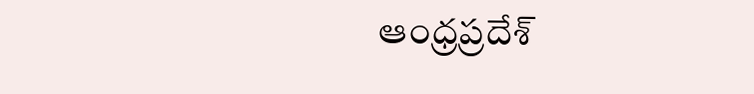ఆంధ్రప్రదేశ్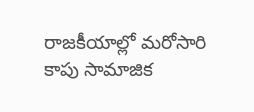రాజకీయాల్లో మరోసారి కాపు సామాజిక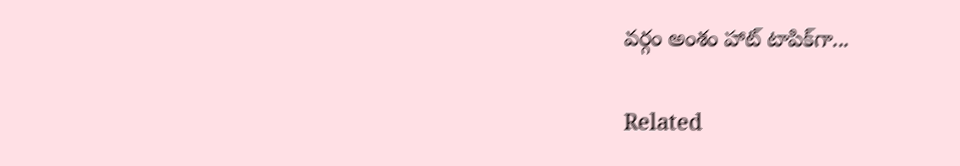వర్గం అంశం హాట్ టాపిక్‌గా...

Related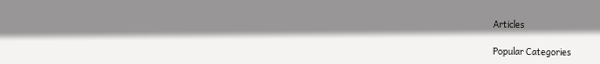Articles

Popular Categories